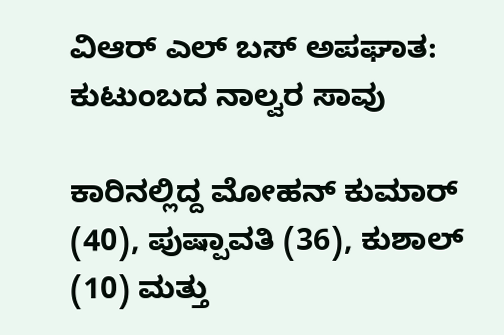ವಿಆರ್ ಎಲ್ ಬಸ್ ಅಪಘಾತ: ಕುಟುಂಬದ ನಾಲ್ವರ ಸಾವು

ಕಾರಿನಲ್ಲಿದ್ದ ಮೋಹನ್ ಕುಮಾರ್ (40), ಪುಷ್ಪಾವತಿ (36), ಕುಶಾಲ್ (10) ಮತ್ತು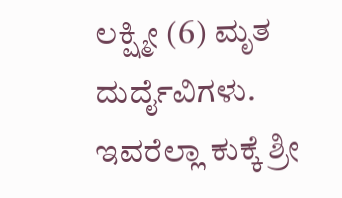ಲಕ್ಷ್ಮೀ (6) ಮೃತ ದುರ್ದೈವಿಗಳು. ಇವರೆಲ್ಲಾ ಕುಕ್ಕೆ ಶ್ರೀ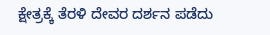ಕ್ಷೇತ್ರಕ್ಕೆ ತೆರಳಿ ದೇವರ ದರ್ಶನ ಪಡೆದು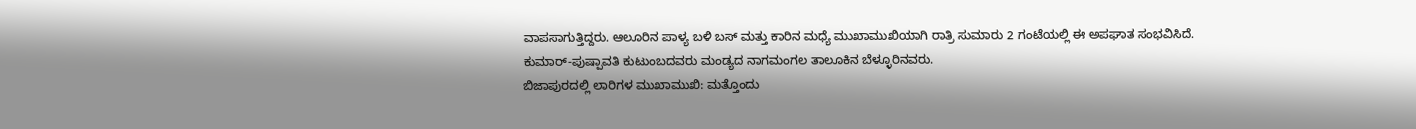ವಾಪಸಾಗುತ್ತಿದ್ದರು. ಆಲೂರಿನ ಪಾಳ್ಯ ಬಳಿ ಬಸ್ ಮತ್ತು ಕಾರಿನ ಮಧ್ಯೆ ಮುಖಾಮುಖಿಯಾಗಿ ರಾತ್ರಿ ಸುಮಾರು 2 ಗಂಟೆಯಲ್ಲಿ ಈ ಅಪಘಾತ ಸಂಭವಿಸಿದೆ.
ಕುಮಾರ್-ಪುಷ್ಪಾವತಿ ಕುಟುಂಬದವರು ಮಂಡ್ಯದ ನಾಗಮಂಗಲ ತಾಲೂಕಿನ ಬೆಳ್ಳೂರಿನವರು.
ಬಿಜಾಪುರದಲ್ಲಿ ಲಾರಿಗಳ ಮುಖಾಮುಖಿ: ಮತ್ತೊಂದು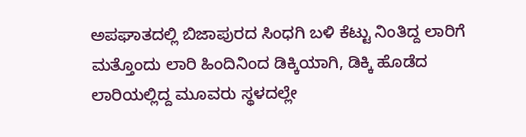ಅಪಘಾತದಲ್ಲಿ ಬಿಜಾಪುರದ ಸಿಂಧಗಿ ಬಳಿ ಕೆಟ್ಟು ನಿಂತಿದ್ದ ಲಾರಿಗೆ ಮತ್ತೊಂದು ಲಾರಿ ಹಿಂದಿನಿಂದ ಡಿಕ್ಕಿಯಾಗಿ, ಡಿಕ್ಕಿ ಹೊಡೆದ ಲಾರಿಯಲ್ಲಿದ್ದ ಮೂವರು ಸ್ಥಳದಲ್ಲೇ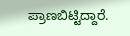ಪ್ರಾಣಬಿಟ್ಟಿದ್ದಾರೆ.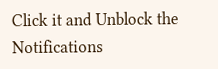Click it and Unblock the Notifications